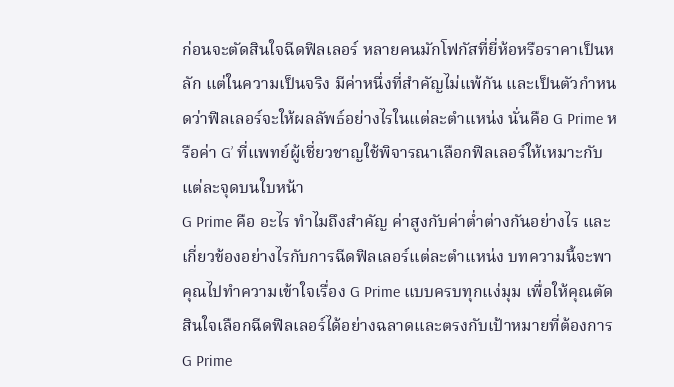ก่อนจะตัดสินใจฉีดฟิลเลอร์ หลายคนมักโฟกัสที่ยี่ห้อหรือราคาเป็นหลัก แต่ในความเป็นจริง มีค่าหนึ่งที่สำคัญไม่แพ้กัน และเป็นตัวกำหนดว่าฟิลเลอร์จะให้ผลลัพธ์อย่างไรในแต่ละตำแหน่ง นั่นคือ G Prime หรือค่า G’ ที่แพทย์ผู้เชี่ยวชาญใช้พิจารณาเลือกฟิลเลอร์ให้เหมาะกับแต่ละจุดบนใบหน้า
G Prime คือ อะไร ทำไมถึงสำคัญ ค่าสูงกับค่าต่ำต่างกันอย่างไร และเกี่ยวข้องอย่างไรกับการฉีดฟิลเลอร์แต่ละตำแหน่ง บทความนี้จะพาคุณไปทำความเข้าใจเรื่อง G Prime แบบครบทุกแง่มุม เพื่อให้คุณตัดสินใจเลือกฉีดฟิลเลอร์ได้อย่างฉลาดและตรงกับเป้าหมายที่ต้องการ
G Prime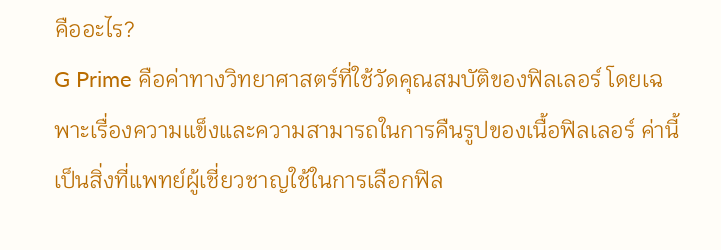คืออะไร?
G Prime คือค่าทางวิทยาศาสตร์ที่ใช้วัดคุณสมบัติของฟิลเลอร์ โดยเฉพาะเรื่องความแข็งและความสามารถในการคืนรูปของเนื้อฟิลเลอร์ ค่านี้เป็นสิ่งที่แพทย์ผู้เชี่ยวชาญใช้ในการเลือกฟิล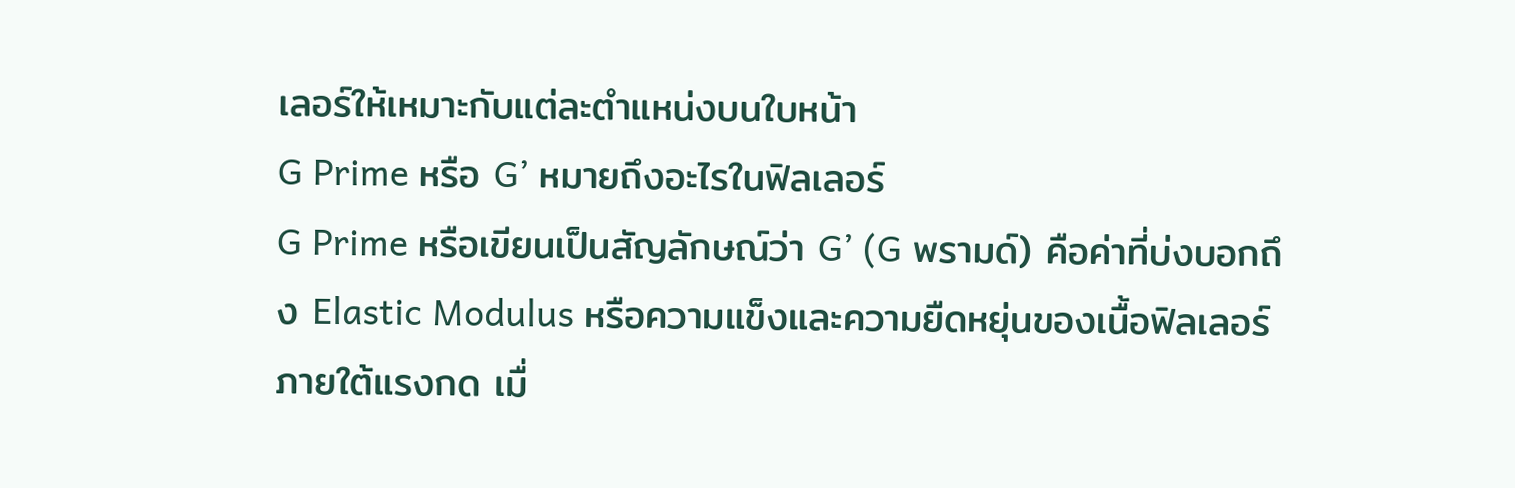เลอร์ให้เหมาะกับแต่ละตำแหน่งบนใบหน้า
G Prime หรือ G’ หมายถึงอะไรในฟิลเลอร์
G Prime หรือเขียนเป็นสัญลักษณ์ว่า G’ (G พรามด์) คือค่าที่บ่งบอกถึง Elastic Modulus หรือความแข็งและความยืดหยุ่นของเนื้อฟิลเลอร์ภายใต้แรงกด เมื่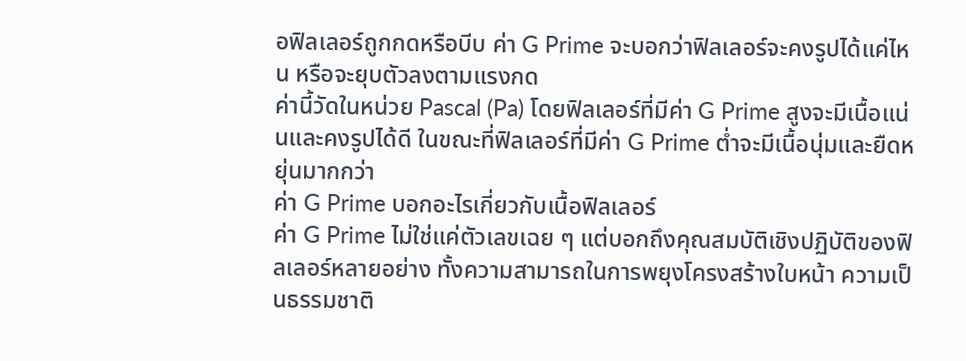อฟิลเลอร์ถูกกดหรือบีบ ค่า G Prime จะบอกว่าฟิลเลอร์จะคงรูปได้แค่ไหน หรือจะยุบตัวลงตามแรงกด
ค่านี้วัดในหน่วย Pascal (Pa) โดยฟิลเลอร์ที่มีค่า G Prime สูงจะมีเนื้อแน่นและคงรูปได้ดี ในขณะที่ฟิลเลอร์ที่มีค่า G Prime ต่ำจะมีเนื้อนุ่มและยืดหยุ่นมากกว่า
ค่า G Prime บอกอะไรเกี่ยวกับเนื้อฟิลเลอร์
ค่า G Prime ไม่ใช่แค่ตัวเลขเฉย ๆ แต่บอกถึงคุณสมบัติเชิงปฏิบัติของฟิลเลอร์หลายอย่าง ทั้งความสามารถในการพยุงโครงสร้างใบหน้า ความเป็นธรรมชาติ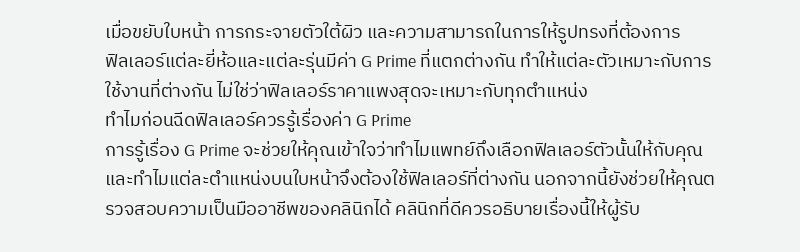เมื่อขยับใบหน้า การกระจายตัวใต้ผิว และความสามารถในการให้รูปทรงที่ต้องการ
ฟิลเลอร์แต่ละยี่ห้อและแต่ละรุ่นมีค่า G Prime ที่แตกต่างกัน ทำให้แต่ละตัวเหมาะกับการใช้งานที่ต่างกัน ไม่ใช่ว่าฟิลเลอร์ราคาแพงสุดจะเหมาะกับทุกตำแหน่ง
ทำไมก่อนฉีดฟิลเลอร์ควรรู้เรื่องค่า G Prime
การรู้เรื่อง G Prime จะช่วยให้คุณเข้าใจว่าทำไมแพทย์ถึงเลือกฟิลเลอร์ตัวนั้นให้กับคุณ และทำไมแต่ละตำแหน่งบนใบหน้าจึงต้องใช้ฟิลเลอร์ที่ต่างกัน นอกจากนี้ยังช่วยให้คุณตรวจสอบความเป็นมืออาชีพของคลินิกได้ คลินิกที่ดีควรอธิบายเรื่องนี้ให้ผู้รับ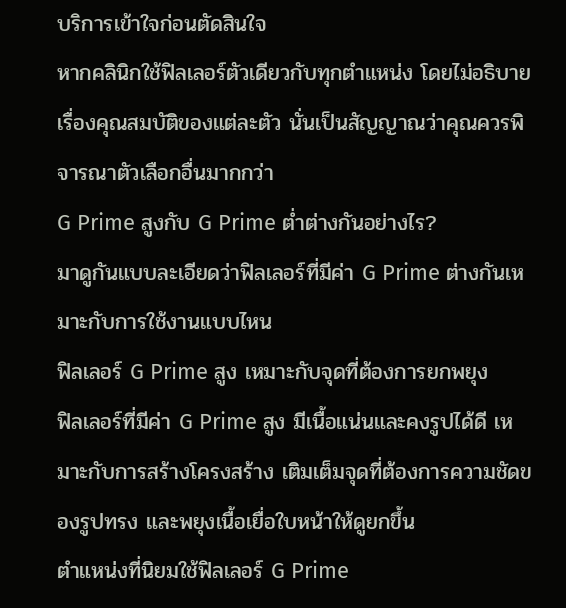บริการเข้าใจก่อนตัดสินใจ
หากคลินิกใช้ฟิลเลอร์ตัวเดียวกับทุกตำแหน่ง โดยไม่อธิบายเรื่องคุณสมบัติของแต่ละตัว นั่นเป็นสัญญาณว่าคุณควรพิจารณาตัวเลือกอื่นมากกว่า
G Prime สูงกับ G Prime ต่ำต่างกันอย่างไร?
มาดูกันแบบละเอียดว่าฟิลเลอร์ที่มีค่า G Prime ต่างกันเหมาะกับการใช้งานแบบไหน
ฟิลเลอร์ G Prime สูง เหมาะกับจุดที่ต้องการยกพยุง
ฟิลเลอร์ที่มีค่า G Prime สูง มีเนื้อแน่นและคงรูปได้ดี เหมาะกับการสร้างโครงสร้าง เติมเต็มจุดที่ต้องการความชัดของรูปทรง และพยุงเนื้อเยื่อใบหน้าให้ดูยกขึ้น
ตำแหน่งที่นิยมใช้ฟิลเลอร์ G Prime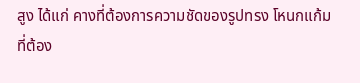สูง ได้แก่ คางที่ต้องการความชัดของรูปทรง โหนกแก้มที่ต้อง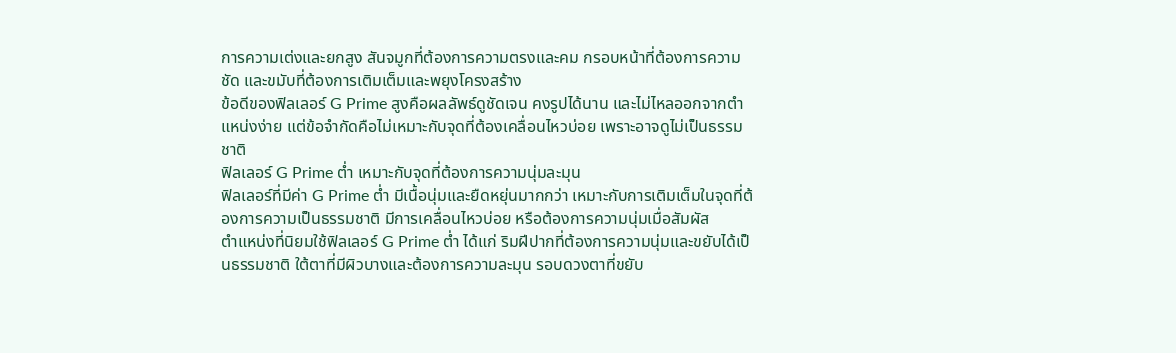การความเต่งและยกสูง สันจมูกที่ต้องการความตรงและคม กรอบหน้าที่ต้องการความชัด และขมับที่ต้องการเติมเต็มและพยุงโครงสร้าง
ข้อดีของฟิลเลอร์ G Prime สูงคือผลลัพธ์ดูชัดเจน คงรูปได้นาน และไม่ไหลออกจากตำแหน่งง่าย แต่ข้อจำกัดคือไม่เหมาะกับจุดที่ต้องเคลื่อนไหวบ่อย เพราะอาจดูไม่เป็นธรรมชาติ
ฟิลเลอร์ G Prime ต่ำ เหมาะกับจุดที่ต้องการความนุ่มละมุน
ฟิลเลอร์ที่มีค่า G Prime ต่ำ มีเนื้อนุ่มและยืดหยุ่นมากกว่า เหมาะกับการเติมเต็มในจุดที่ต้องการความเป็นธรรมชาติ มีการเคลื่อนไหวบ่อย หรือต้องการความนุ่มเมื่อสัมผัส
ตำแหน่งที่นิยมใช้ฟิลเลอร์ G Prime ต่ำ ได้แก่ ริมฝีปากที่ต้องการความนุ่มและขยับได้เป็นธรรมชาติ ใต้ตาที่มีผิวบางและต้องการความละมุน รอบดวงตาที่ขยับ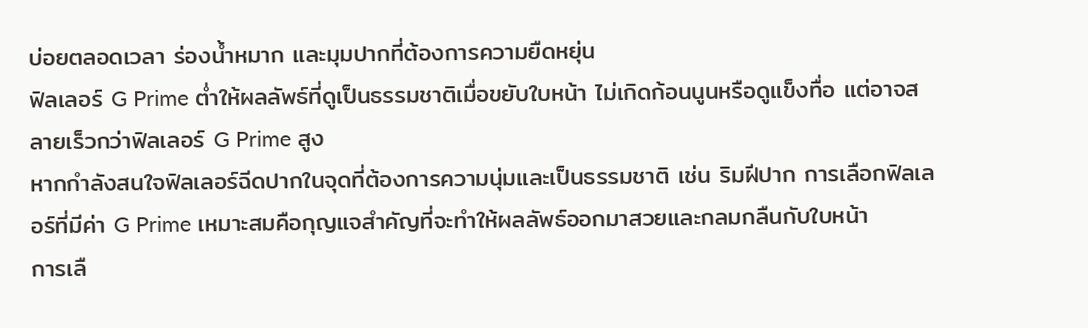บ่อยตลอดเวลา ร่องน้ำหมาก และมุมปากที่ต้องการความยืดหยุ่น
ฟิลเลอร์ G Prime ต่ำให้ผลลัพธ์ที่ดูเป็นธรรมชาติเมื่อขยับใบหน้า ไม่เกิดก้อนนูนหรือดูแข็งทื่อ แต่อาจสลายเร็วกว่าฟิลเลอร์ G Prime สูง
หากกำลังสนใจฟิลเลอร์ฉีดปากในจุดที่ต้องการความนุ่มและเป็นธรรมชาติ เช่น ริมฝีปาก การเลือกฟิลเลอร์ที่มีค่า G Prime เหมาะสมคือกุญแจสำคัญที่จะทำให้ผลลัพธ์ออกมาสวยและกลมกลืนกับใบหน้า
การเลื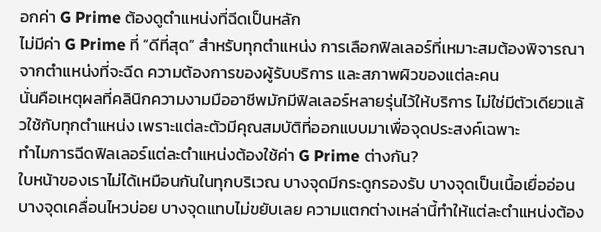อกค่า G Prime ต้องดูตำแหน่งที่ฉีดเป็นหลัก
ไม่มีค่า G Prime ที่ “ดีที่สุด” สำหรับทุกตำแหน่ง การเลือกฟิลเลอร์ที่เหมาะสมต้องพิจารณาจากตำแหน่งที่จะฉีด ความต้องการของผู้รับบริการ และสภาพผิวของแต่ละคน
นั่นคือเหตุผลที่คลินิกความงามมืออาชีพมักมีฟิลเลอร์หลายรุ่นไว้ให้บริการ ไม่ใช่มีตัวเดียวแล้วใช้กับทุกตำแหน่ง เพราะแต่ละตัวมีคุณสมบัติที่ออกแบบมาเพื่อจุดประสงค์เฉพาะ
ทำไมการฉีดฟิลเลอร์แต่ละตำแหน่งต้องใช้ค่า G Prime ต่างกัน?
ใบหน้าของเราไม่ได้เหมือนกันในทุกบริเวณ บางจุดมีกระดูกรองรับ บางจุดเป็นเนื้อเยื่ออ่อน บางจุดเคลื่อนไหวบ่อย บางจุดแทบไม่ขยับเลย ความแตกต่างเหล่านี้ทำให้แต่ละตำแหน่งต้อง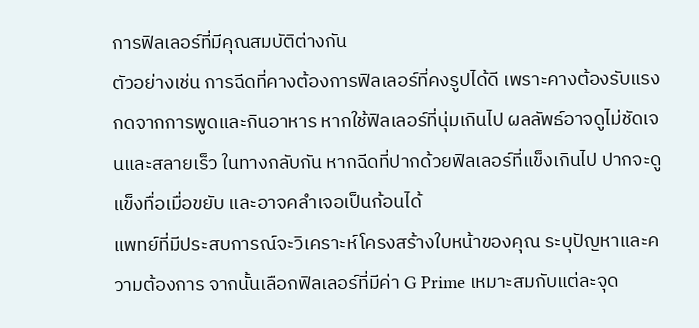การฟิลเลอร์ที่มีคุณสมบัติต่างกัน
ตัวอย่างเช่น การฉีดที่คางต้องการฟิลเลอร์ที่คงรูปได้ดี เพราะคางต้องรับแรงกดจากการพูดและกินอาหาร หากใช้ฟิลเลอร์ที่นุ่มเกินไป ผลลัพธ์อาจดูไม่ชัดเจนและสลายเร็ว ในทางกลับกัน หากฉีดที่ปากด้วยฟิลเลอร์ที่แข็งเกินไป ปากจะดูแข็งทื่อเมื่อขยับ และอาจคลำเจอเป็นก้อนได้
แพทย์ที่มีประสบการณ์จะวิเคราะห์โครงสร้างใบหน้าของคุณ ระบุปัญหาและความต้องการ จากนั้นเลือกฟิลเลอร์ที่มีค่า G Prime เหมาะสมกับแต่ละจุด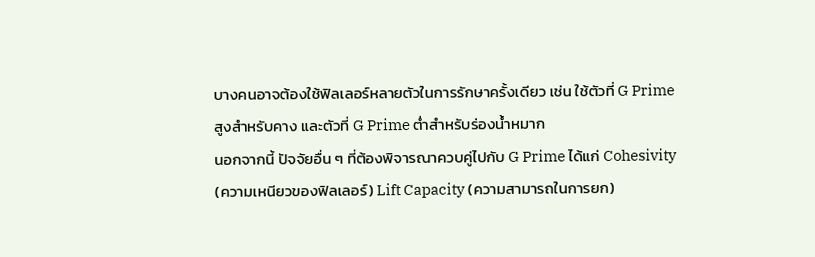บางคนอาจต้องใช้ฟิลเลอร์หลายตัวในการรักษาครั้งเดียว เช่น ใช้ตัวที่ G Prime สูงสำหรับคาง และตัวที่ G Prime ต่ำสำหรับร่องน้ำหมาก
นอกจากนี้ ปัจจัยอื่น ๆ ที่ต้องพิจารณาควบคู่ไปกับ G Prime ได้แก่ Cohesivity (ความเหนียวของฟิลเลอร์) Lift Capacity (ความสามารถในการยก)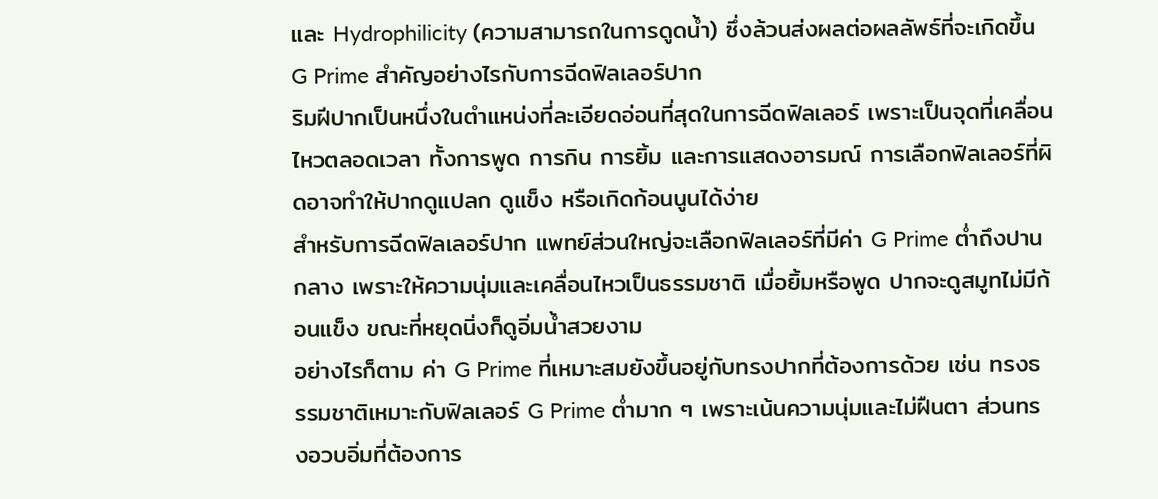และ Hydrophilicity (ความสามารถในการดูดน้ำ) ซึ่งล้วนส่งผลต่อผลลัพธ์ที่จะเกิดขึ้น
G Prime สำคัญอย่างไรกับการฉีดฟิลเลอร์ปาก
ริมฝีปากเป็นหนึ่งในตำแหน่งที่ละเอียดอ่อนที่สุดในการฉีดฟิลเลอร์ เพราะเป็นจุดที่เคลื่อนไหวตลอดเวลา ทั้งการพูด การกิน การยิ้ม และการแสดงอารมณ์ การเลือกฟิลเลอร์ที่ผิดอาจทำให้ปากดูแปลก ดูแข็ง หรือเกิดก้อนนูนได้ง่าย
สำหรับการฉีดฟิลเลอร์ปาก แพทย์ส่วนใหญ่จะเลือกฟิลเลอร์ที่มีค่า G Prime ต่ำถึงปานกลาง เพราะให้ความนุ่มและเคลื่อนไหวเป็นธรรมชาติ เมื่อยิ้มหรือพูด ปากจะดูสมูทไม่มีก้อนแข็ง ขณะที่หยุดนิ่งก็ดูอิ่มน้ำสวยงาม
อย่างไรก็ตาม ค่า G Prime ที่เหมาะสมยังขึ้นอยู่กับทรงปากที่ต้องการด้วย เช่น ทรงธรรมชาติเหมาะกับฟิลเลอร์ G Prime ต่ำมาก ๆ เพราะเน้นความนุ่มและไม่ฝืนตา ส่วนทรงอวบอิ่มที่ต้องการ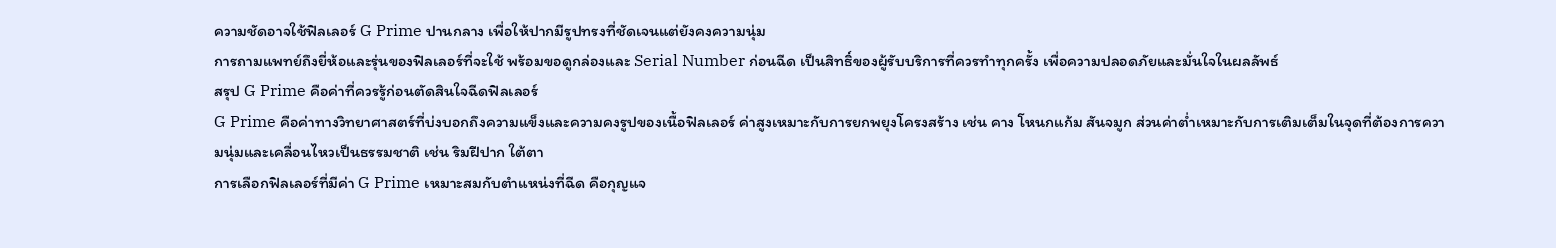ความชัดอาจใช้ฟิลเลอร์ G Prime ปานกลาง เพื่อให้ปากมีรูปทรงที่ชัดเจนแต่ยังคงความนุ่ม
การถามแพทย์ถึงยี่ห้อและรุ่นของฟิลเลอร์ที่จะใช้ พร้อมขอดูกล่องและ Serial Number ก่อนฉีด เป็นสิทธิ์ของผู้รับบริการที่ควรทำทุกครั้ง เพื่อความปลอดภัยและมั่นใจในผลลัพธ์
สรุป G Prime คือค่าที่ควรรู้ก่อนตัดสินใจฉีดฟิลเลอร์
G Prime คือค่าทางวิทยาศาสตร์ที่บ่งบอกถึงความแข็งและความคงรูปของเนื้อฟิลเลอร์ ค่าสูงเหมาะกับการยกพยุงโครงสร้าง เช่น คาง โหนกแก้ม สันจมูก ส่วนค่าต่ำเหมาะกับการเติมเต็มในจุดที่ต้องการความนุ่มและเคลื่อนไหวเป็นธรรมชาติ เช่น ริมฝีปาก ใต้ตา
การเลือกฟิลเลอร์ที่มีค่า G Prime เหมาะสมกับตำแหน่งที่ฉีด คือกุญแจ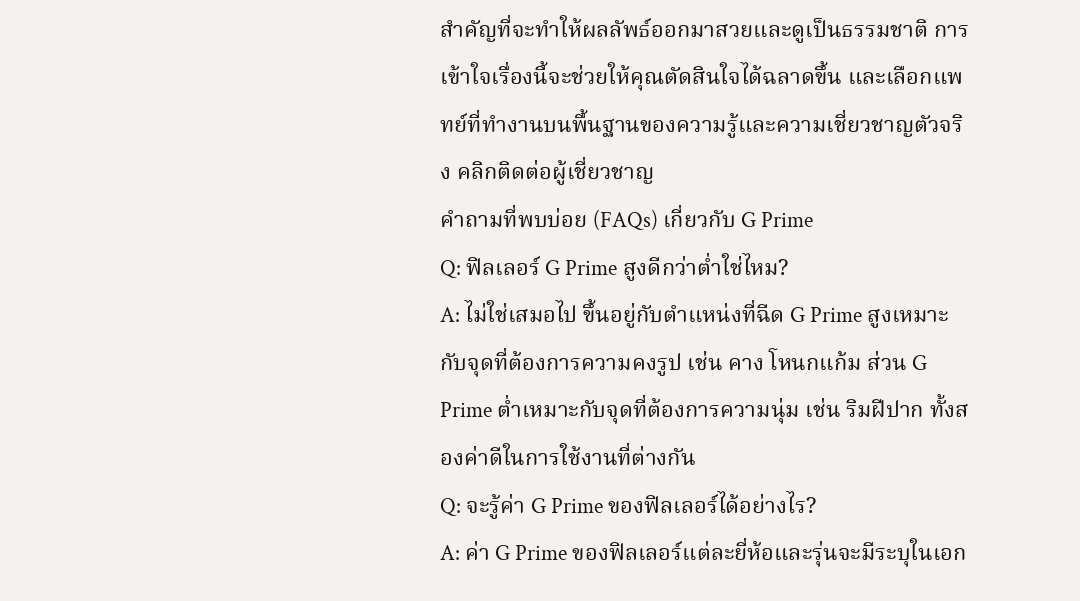สำคัญที่จะทำให้ผลลัพธ์ออกมาสวยและดูเป็นธรรมชาติ การเข้าใจเรื่องนี้จะช่วยให้คุณตัดสินใจได้ฉลาดขึ้น และเลือกแพทย์ที่ทำงานบนพื้นฐานของความรู้และความเชี่ยวชาญตัวจริง คลิกติดต่อผู้เชี่ยวชาญ
คำถามที่พบบ่อย (FAQs) เกี่ยวกับ G Prime
Q: ฟิลเลอร์ G Prime สูงดีกว่าต่ำใช่ไหม?
A: ไม่ใช่เสมอไป ขึ้นอยู่กับตำแหน่งที่ฉีด G Prime สูงเหมาะกับจุดที่ต้องการความคงรูป เช่น คาง โหนกแก้ม ส่วน G Prime ต่ำเหมาะกับจุดที่ต้องการความนุ่ม เช่น ริมฝีปาก ทั้งสองค่าดีในการใช้งานที่ต่างกัน
Q: จะรู้ค่า G Prime ของฟิลเลอร์ได้อย่างไร?
A: ค่า G Prime ของฟิลเลอร์แต่ละยี่ห้อและรุ่นจะมีระบุในเอก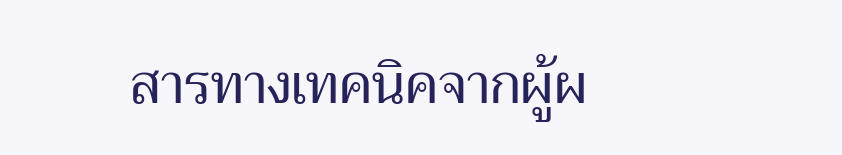สารทางเทคนิคจากผู้ผ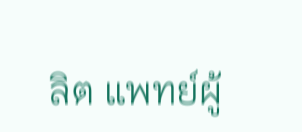ลิต แพทย์ผู้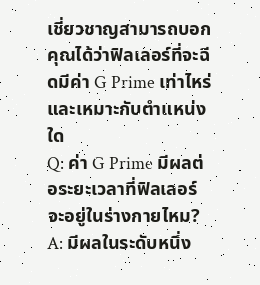เชี่ยวชาญสามารถบอกคุณได้ว่าฟิลเลอร์ที่จะฉีดมีค่า G Prime เท่าไหร่และเหมาะกับตำแหน่งใด
Q: ค่า G Prime มีผลต่อระยะเวลาที่ฟิลเลอร์จะอยู่ในร่างกายไหม?
A: มีผลในระดับหนึ่ง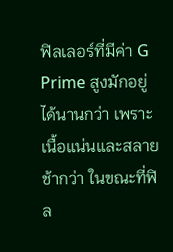ฟิลเลอร์ที่มีค่า G Prime สูงมักอยู่ได้นานกว่า เพราะเนื้อแน่นและสลายช้ากว่า ในขณะที่ฟิล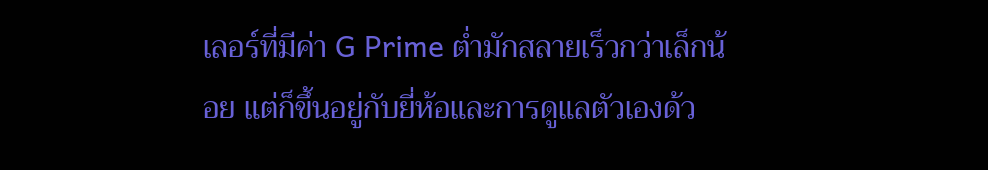เลอร์ที่มีค่า G Prime ต่ำมักสลายเร็วกว่าเล็กน้อย แต่ก็ขึ้นอยู่กับยี่ห้อและการดูแลตัวเองด้ว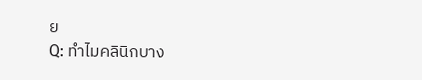ย
Q: ทำไมคลินิกบาง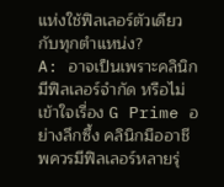แห่งใช้ฟิลเลอร์ตัวเดียวกับทุกตำแหน่ง?
A: อาจเป็นเพราะคลินิกมีฟิลเลอร์จำกัด หรือไม่เข้าใจเรื่อง G Prime อย่างลึกซึ้ง คลินิกมืออาชีพควรมีฟิลเลอร์หลายรุ่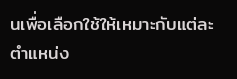นเพื่อเลือกใช้ให้เหมาะกับแต่ละตำแหน่ง